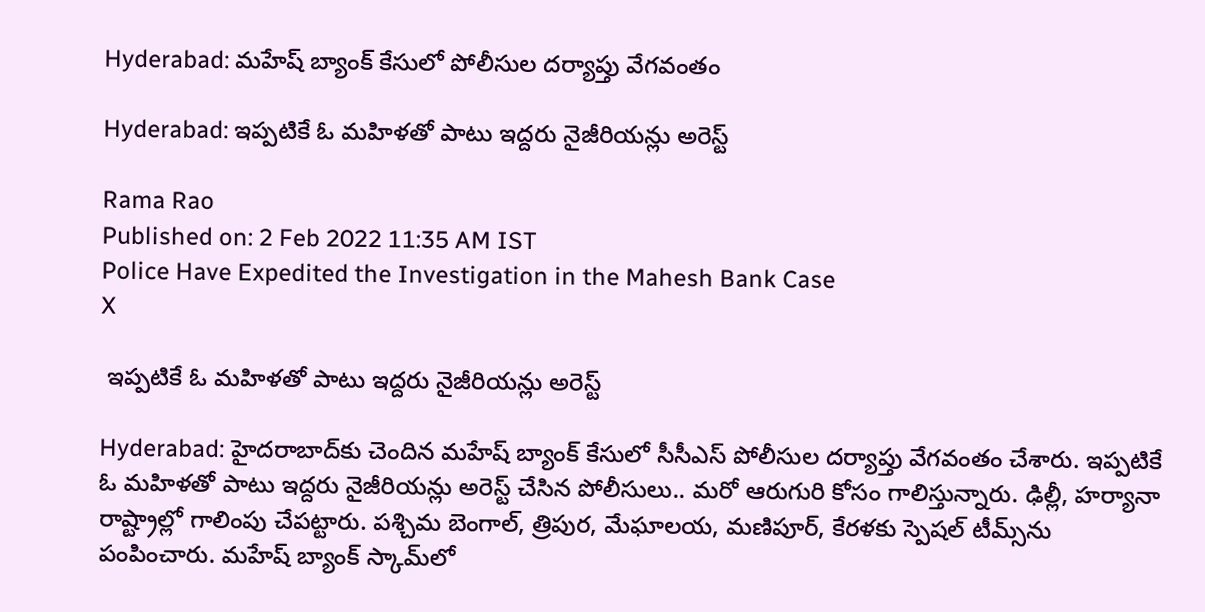Hyderabad: మహేష్‌ బ్యాంక్‌ కేసులో పోలీసుల దర్యాప్తు వేగవంతం

Hyderabad: ఇప్పటికే ఓ మహిళతో పాటు ఇద్దరు నైజీరియన్లు అరెస్ట్‌

Rama Rao
Published on: 2 Feb 2022 11:35 AM IST
Police Have Expedited the Investigation in the Mahesh Bank Case
X

 ఇప్పటికే ఓ మహిళతో పాటు ఇద్దరు నైజీరియన్లు అరెస్ట్‌

Hyderabad: హైదరాబాద్‌కు చెందిన మహేష్‌ బ్యాంక్‌ కేసులో సీసీఎస్‌ పోలీసుల దర్యాప్తు వేగవంతం చేశారు. ఇప్పటికే ఓ మహిళతో పాటు ఇద్దరు నైజీరియన్లు అరెస్ట్‌ చేసిన పోలీసులు.. మరో ఆరుగురి కోసం గాలిస్తున్నారు. ఢిల్లీ, హర్యానా రాష్ట్రాల్లో గాలింపు చేపట్టారు. పశ్చిమ బెంగాల్‌, త్రిపుర, మేఘాలయ, మణిపూర్‌, కేరళకు స్పెషల్‌ టీమ్స్‌‌ను పంపించారు. మహేష్‌ బ్యాంక్‌ స్కామ్‌లో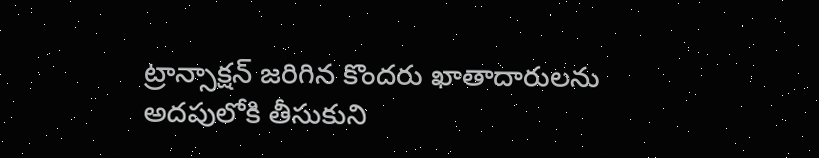ట్రాన్సాక్షన్‌ జరిగిన కొందరు ఖాతాదారులను అదపులోకి తీసుకుని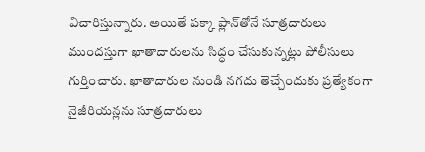విచారిస్తున్నారు. అయితే పక్కా ప్లాన్‌తోనే సూత్రదారులు ముందస్తుగా ఖాతాదారులను సిద్ధం చేసుకున్నట్లు పోలీసులు గుర్తించారు. ఖాతాదారుల నుండి నగదు తెచ్చేందుకు ప్రత్యేకంగా నైజీరియన్లను సూత్రదారులు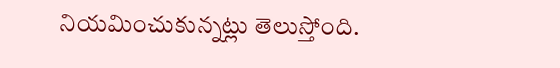నియమించుకున్నట్లు తెలుస్తోంది.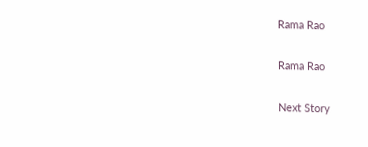Rama Rao

Rama Rao

Next Story